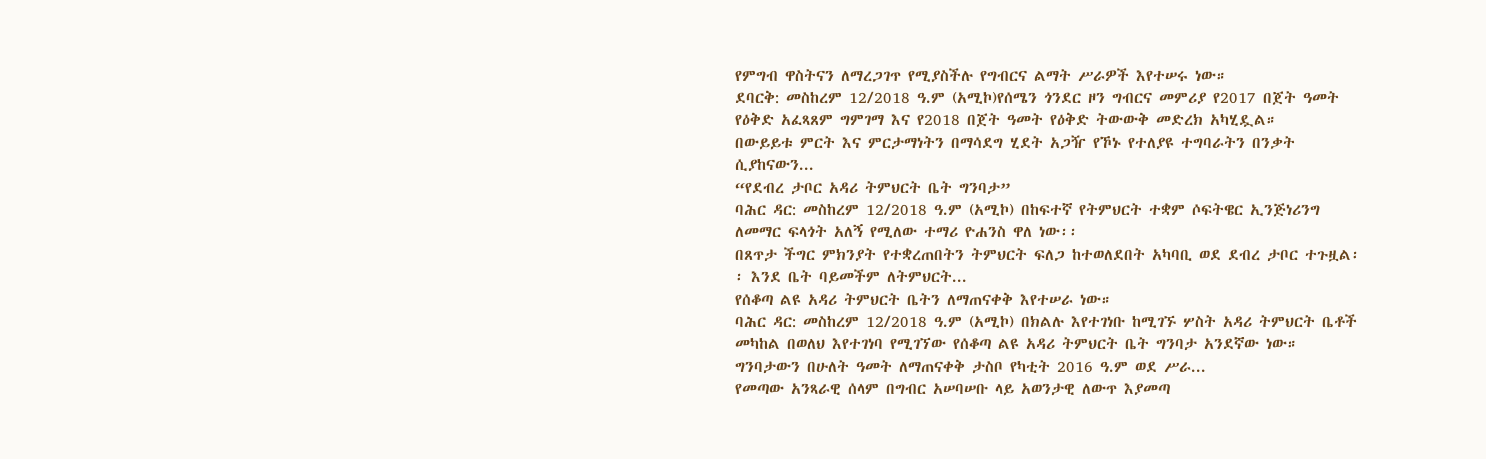የምግብ ዋስትናን ለማረጋገጥ የሚያስችሉ የግብርና ልማት ሥራዎች እየተሠሩ ነው።
ደባርቅ: መስከረም 12/2018 ዓ.ም (አሚኮ)የሰሜን ጎንደር ዞን ግብርና መምሪያ የ2017 በጀት ዓመት የዕቅድ አፈጻጸም ግምገማ እና የ2018 በጀት ዓመት የዕቅድ ትውውቅ መድረክ አካሂዷል።
በውይይቱ ምርት እና ምርታማነትን በማሳደግ ሂደት አጋዥ የኾኑ የተለያዩ ተግባራትን በንቃት ሲያከናውን...
“የደብረ ታቦር አዳሪ ትምህርት ቤት ግንባታ”
ባሕር ዳር: መስከረም 12/2018 ዓ.ም (አሚኮ) በከፍተኛ የትምህርት ተቋም ሶፍትዌር ኢንጅነሪንግ ለመማር ፍላጎት አለኝ የሚለው ተማሪ ዮሐንስ ዋለ ነው፡፡
በጸጥታ ችግር ምክንያት የተቋረጠበትን ትምህርት ፍለጋ ከተወለደበት አካባቢ ወደ ደብረ ታቦር ተጉዟል፡፡ እንደ ቤት ባይመችም ለትምህርት...
የሰቆጣ ልዩ አዳሪ ትምህርት ቤትን ለማጠናቀቅ እየተሠራ ነው።
ባሕር ዳር: መስከረም 12/2018 ዓ.ም (አሚኮ) በክልሉ እየተገነቡ ከሚገኙ ሦስት አዳሪ ትምህርት ቤቶች መካከል በወለህ እየተገነባ የሚገኘው የሰቆጣ ልዩ አዳሪ ትምህርት ቤት ግንባታ አንደኛው ነው።
ግንባታውን በሁለት ዓመት ለማጠናቀቅ ታስቦ የካቲት 2016 ዓ.ም ወደ ሥራ...
የመጣው አንጻራዊ ሰላም በግብር አሠባሠቡ ላይ አወንታዊ ለውጥ እያመጣ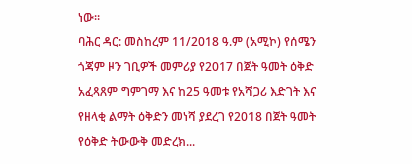ነው።
ባሕር ዳር: መስከረም 11/2018 ዓ.ም (አሚኮ) የሰሜን ጎጃም ዞን ገቢዎች መምሪያ የ2017 በጀት ዓመት ዕቅድ አፈጻጸም ግምገማ እና ከ25 ዓመቱ የአሻጋሪ እድገት እና የዘላቂ ልማት ዕቅድን መነሻ ያደረገ የ2018 በጀት ዓመት የዕቅድ ትውውቅ መድረክ...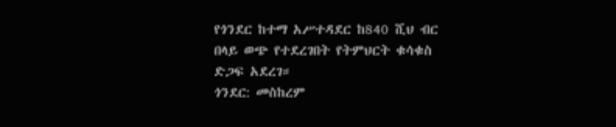የጎንደር ከተማ አሥተዳደር ከ840 ሺህ ብር በላይ ወጭ የተደረገበት የትምህርት ቁሳቁስ ድጋፍ አደረገ።
ጎንደር: መስከረም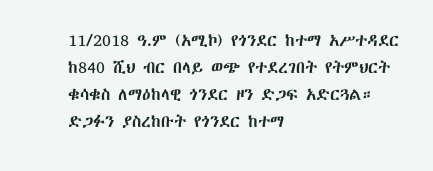11/2018 ዓ.ም (አሚኮ) የጎንደር ከተማ አሥተዳደር ከ840 ሺህ ብር በላይ ወጭ የተደረገበት የትምህርት ቁሳቁስ ለማዕከላዊ ጎንደር ዞን ድጋፍ አድርጓል።
ድጋፉን ያስረከቡት የጎንደር ከተማ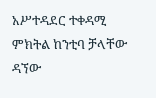አሥተዳደር ተቀዳሚ ምክትል ከንቲባ ቻላቸው ዳኘው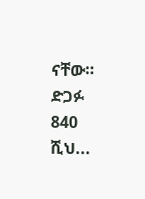ናቸው። ድጋፉ 840 ሺህ...